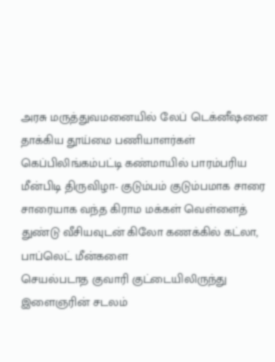அரசு மருத்துவமனையில் லேப் டெக்னீஷனை தாக்கிய தூய்மை பணியாளர்கள்
கெப்பிலிங்கம்பட்டி கண்மாயில் பாரம்பரிய மீன்பிடி திருவிழா- குடும்பம் குடும்பமாக சாரை சாரையாக வந்த கிராம மக்கள் வெள்ளைத் துண்டு வீசியவுடன் கிலோ கணக்கில் கட்லா, பாப்லெட் மீன்களை
செயல்படாத குவாரி குட்டையிலிருந்து இளைஞரின் சடலம்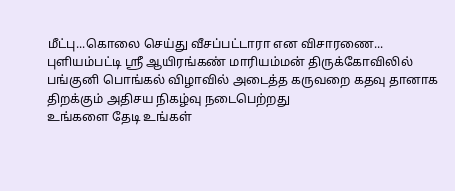மீட்பு...கொலை செய்து வீசப்பட்டாரா என விசாரணை...
புளியம்பட்டி ஸ்ரீ ஆயிரங்கண் மாரியம்மன் திருக்கோவிலில் பங்குனி பொங்கல் விழாவில் அடைத்த கருவறை கதவு தானாக திறக்கும் அதிசய நிகழ்வு நடைபெற்றது
உங்களை தேடி உங்கள்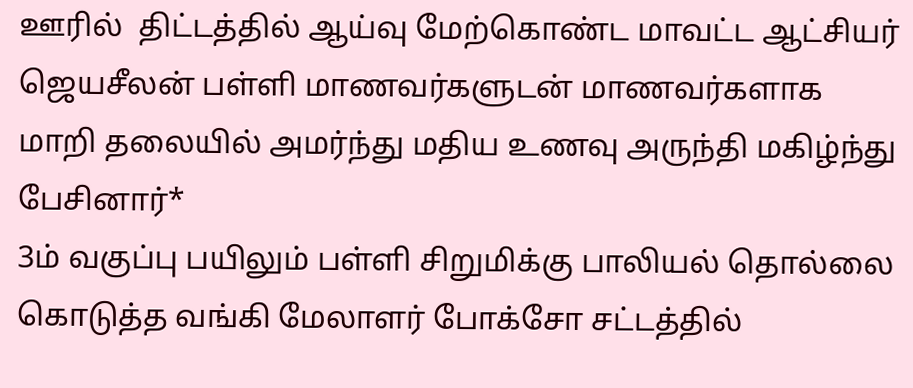ஊரில்  திட்டத்தில் ஆய்வு மேற்கொண்ட மாவட்ட ஆட்சியர் ஜெயசீலன் பள்ளி மாணவர்களுடன் மாணவர்களாக மாறி தலையில் அமர்ந்து மதிய உணவு அருந்தி மகிழ்ந்து பேசினார்*
3ம் வகுப்பு பயிலும் பள்ளி சிறுமிக்கு பாலியல் தொல்லை கொடுத்த வங்கி மேலாளர் போக்சோ சட்டத்தில்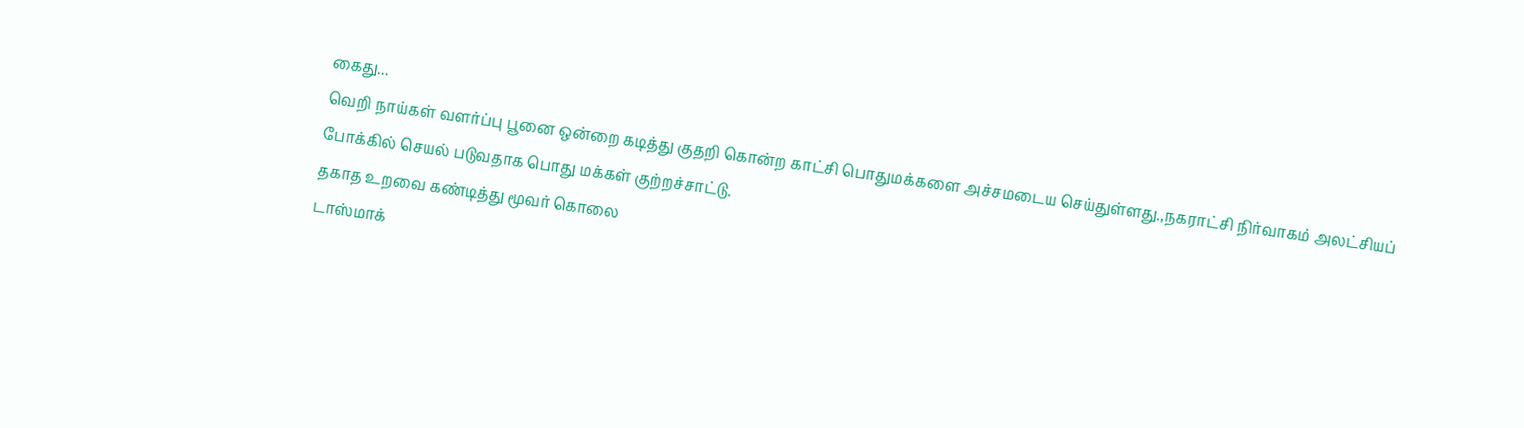கைது...
வெறி நாய்கள் வளர்ப்பு பூனை ஒன்றை கடித்து குதறி கொன்ற காட்சி பொதுமக்களை அச்சமடைய செய்துள்ளது.,நகராட்சி நிர்வாகம் அலட்சியப் போக்கில் செயல் படுவதாக பொது மக்கள் குற்றச்சாட்டு.
தகாத உறவை கண்டித்து மூவர் கொலை
டாஸ்மாக்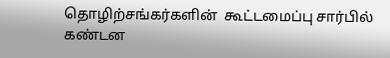தொழிற்சங்கர்களின்  கூட்டமைப்பு சார்பில் கண்டன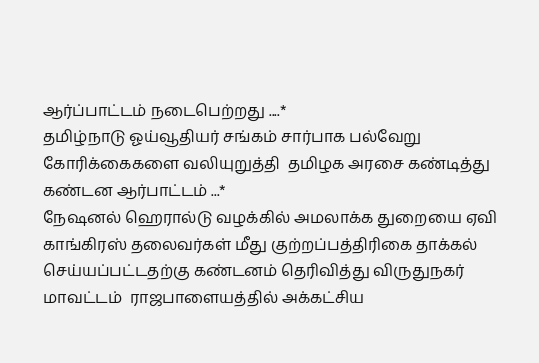ஆர்ப்பாட்டம் நடைபெற்றது ....*
தமிழ்நாடு ஓய்வூதியர் சங்கம் சார்பாக பல்வேறு கோரிக்கைகளை வலியுறுத்தி  தமிழக அரசை கண்டித்து கண்டன ஆர்பாட்டம் ...*
நேஷனல் ஹெரால்டு வழக்கில் அமலாக்க துறையை ஏவி காங்கிரஸ் தலைவர்கள் மீது குற்றப்பத்திரிகை தாக்கல் செய்யப்பட்டதற்கு கண்டனம் தெரிவித்து விருதுநகர் மாவட்டம்  ராஜபாளையத்தில் அக்கட்சிய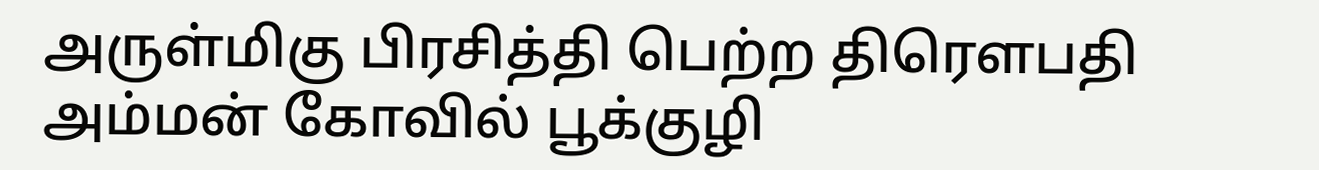அருள்மிகு பிரசித்தி பெற்ற திரௌபதி அம்மன் கோவில் பூக்குழி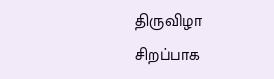திருவிழா  சிறப்பாக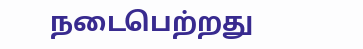நடைபெற்றது